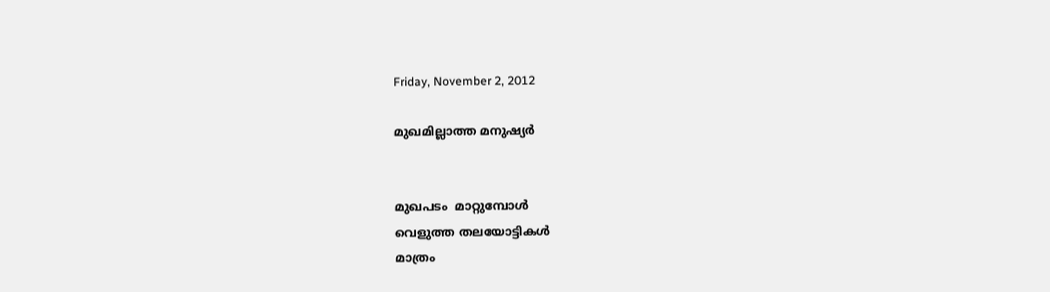Friday, November 2, 2012

മുഖമില്ലാത്ത മനുഷ്യര്‍


മുഖപടം  മാറ്റുമ്പോള്‍
വെളുത്ത തലയോട്ടികള്‍
മാത്രം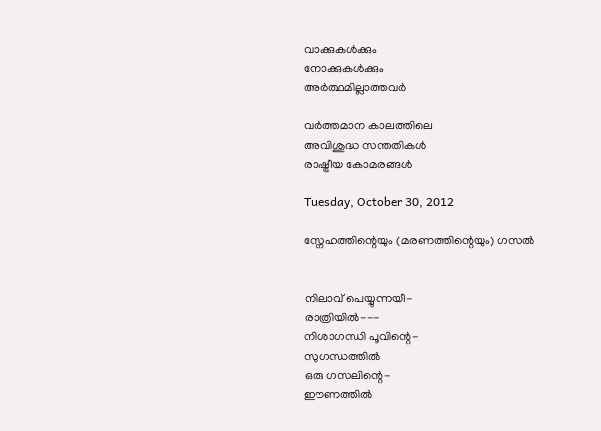വാക്കുകള്‍ക്കും
നോക്കുകള്‍ക്കും
അര്‍ത്ഥമില്ലാത്തവര്‍

വര്‍ത്തമാന കാലത്തിലെ
അവിശുദ്ധ സന്തതികള്‍
രാഷ്ട്രീയ കോമരങ്ങള്‍

Tuesday, October 30, 2012

സ്നേഹത്തിന്റെയും (മരണത്തിന്റെയും) ഗസല്‍


നിലാവ് പെയ്യുന്നയീ-
രാത്രിയില്‍---
നിശാഗന്ധി പൂവിന്റെ-
സുഗന്ധത്തില്‍
ഒരു ഗസലിന്റെ-
ഈണത്തില്‍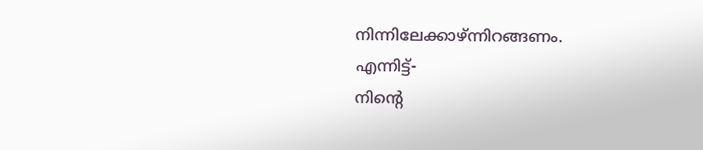നിന്നിലേക്കാഴ്ന്നിറങ്ങണം.
എന്നിട്ട്-
നിന്റെ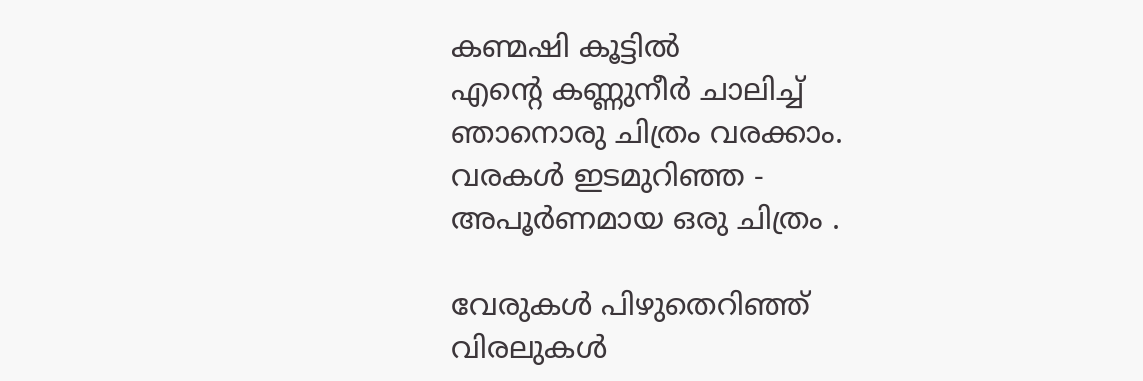കണ്മഷി കൂട്ടില്‍
എന്റെ കണ്ണുനീര്‍ ചാലിച്ച്
ഞാനൊരു ചിത്രം വരക്കാം.
വരകള്‍ ഇടമുറിഞ്ഞ -
അപൂര്‍ണമായ ഒരു ചിത്രം .

വേരുകള്‍ പിഴുതെറിഞ്ഞ്
വിരലുകള്‍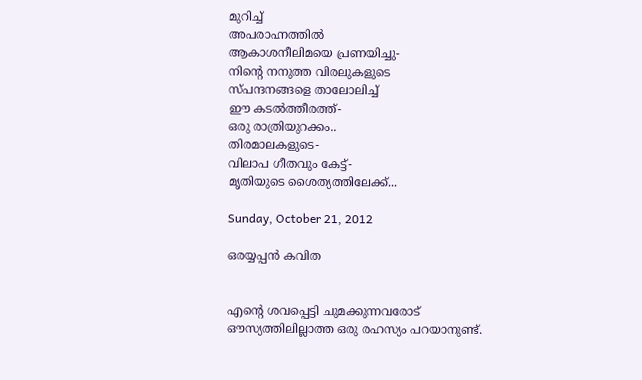മുറിച്ച്
അപരാഹ്നത്തില്‍
ആകാശനീലിമയെ പ്രണയിച്ചു-
നിന്റെ നനുത്ത വിരലുകളുടെ
സ്പന്ദനങ്ങളെ താലോലിച്ച്
ഈ കടല്‍ത്തീരത്ത്‌-
ഒരു രാത്രിയുറക്കം..
തിരമാലകളുടെ-
വിലാപ ഗീതവും കേട്ട്-
മൃതിയുടെ ശൈത്യത്തിലേക്ക്‌...

Sunday, October 21, 2012

ഒരയ്യപ്പന്‍ കവിത


എന്റെ ശവപ്പെട്ടി ചുമക്കുന്നവരോട്
ഔസ്യത്തിലില്ലാത്ത ഒരു രഹസ്യം പറയാനുണ്ട്.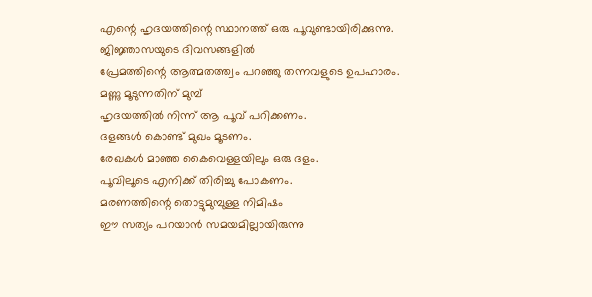എന്റെ ഹൃദയത്തിന്റെ സ്ഥാനത്ത് ഒരു പൂവുണ്ടായിരിക്കുന്നു.
ജിജ്ഞാസയുടെ ദിവസങ്ങളില്‍
പ്രേമത്തിന്റെ ആത്മതത്ത്വം പറഞ്ഞു തന്നവളുടെ ഉപഹാരം.
മണ്ണു മൂടുന്നതിന് മുമ്പ്
ഹൃദയത്തില്‍ നിന്ന് ആ പൂവ് പറിക്കണം.
ദളങ്ങള്‍ കൊണ്ട് മുഖം മൂടണം.
രേഖകള്‍ മാഞ്ഞ കൈവെള്ളയിലും ഒരു ദളം.
പൂവിലൂടെ എനിക്ക് തിരിച്ചു പോകണം.
മരണത്തിന്റെ തൊട്ടുമുമ്പുള്ള നിമിഷം
ഈ സത്യം പറയാന്‍ സമയമില്ലായിരുന്നു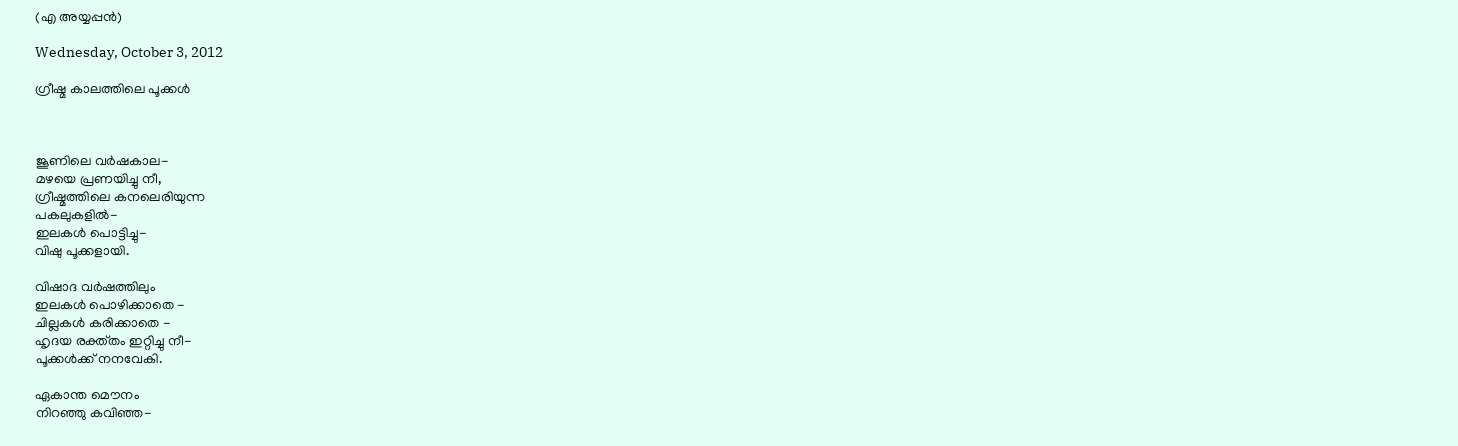(എ അയ്യപ്പന്‍)

Wednesday, October 3, 2012

ഗ്രീഷ്മ കാലത്തിലെ പൂക്കള്‍ ‍



ജൂണിലെ വര്‍ഷകാല-
മഴയെ പ്രണയിച്ചു നീ,
ഗ്രീഷ്മത്തിലെ കനലെരിയുന്ന
പകലുകളില്‍-
ഇലകള്‍ പൊട്ടിച്ചു-
വിഷു പൂക്കളായി.

വിഷാദ വര്‍ഷത്തിലും
ഇലകള്‍ പൊഴിക്കാതെ -
ചില്ലകള്‍ കരിക്കാതെ -
ഹൃദയ രക്ത്തം ഇറ്റിച്ചു നീ-
പൂക്കള്‍ക്ക് നനവേകി.

ഏകാന്ത മൌനം
നിറഞ്ഞു കവിഞ്ഞ-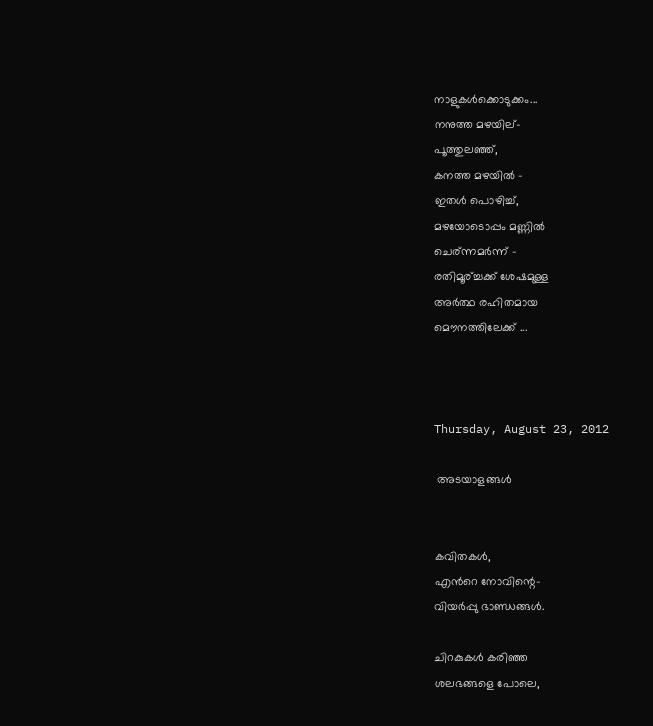നാളുകള്‍ക്കൊടുക്കം...
നനുത്ത മഴയില്-
പൂത്തുലഞ്ഞ്,
കനത്ത മഴയില്‍ -
ഇതള്‍ പൊഴിച്ച്,
മഴയോടൊപ്പം മണ്ണില്‍
ചെര്ന്നമര്‍ന്ന് -
രതിമൂര്ച്ചക്ക് ശേഷമുള്ള
അര്‍ത്ഥ രഹിതമായ
മൌനത്തിലേക്ക്‌ ...



Thursday, August 23, 2012

 അടയാളങ്ങള്‍


കവിതകള്‍,
എന്‍റെ നോവിന്റെ-
വിയര്‍പ്പു ഭാണ്ഡങ്ങള്‍.

ചിറകുകള്‍ കരിഞ്ഞ
ശലഭങ്ങളെ പോലെ,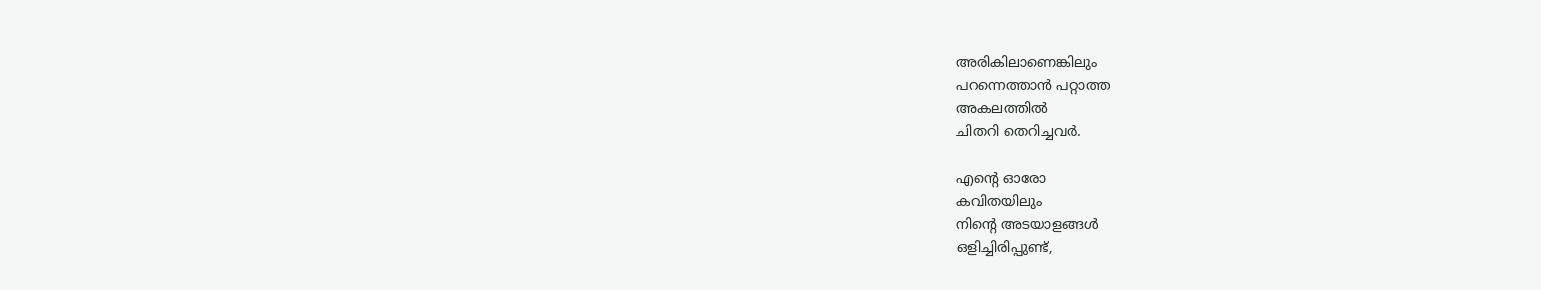അരികിലാണെങ്കിലും
പറന്നെത്താന്‍ പറ്റാത്ത
അകലത്തില്‍
ചിതറി തെറിച്ചവര്‍.

എന്‍റെ ഓരോ
കവിതയിലും
നിന്‍റെ അടയാളങ്ങള്‍
ഒളിച്ചിരിപ്പുണ്ട്,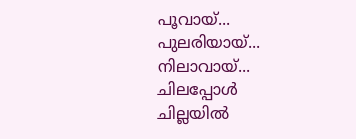പൂവായ്...
പുലരിയായ്...
നിലാവായ്...
ചിലപ്പോള്‍
ചില്ലയില്‍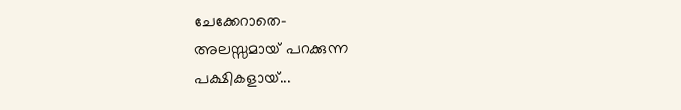ചേക്കേറാതെ-
അലസ്സമായ് പറക്കുന്ന
പക്ഷികളായ്...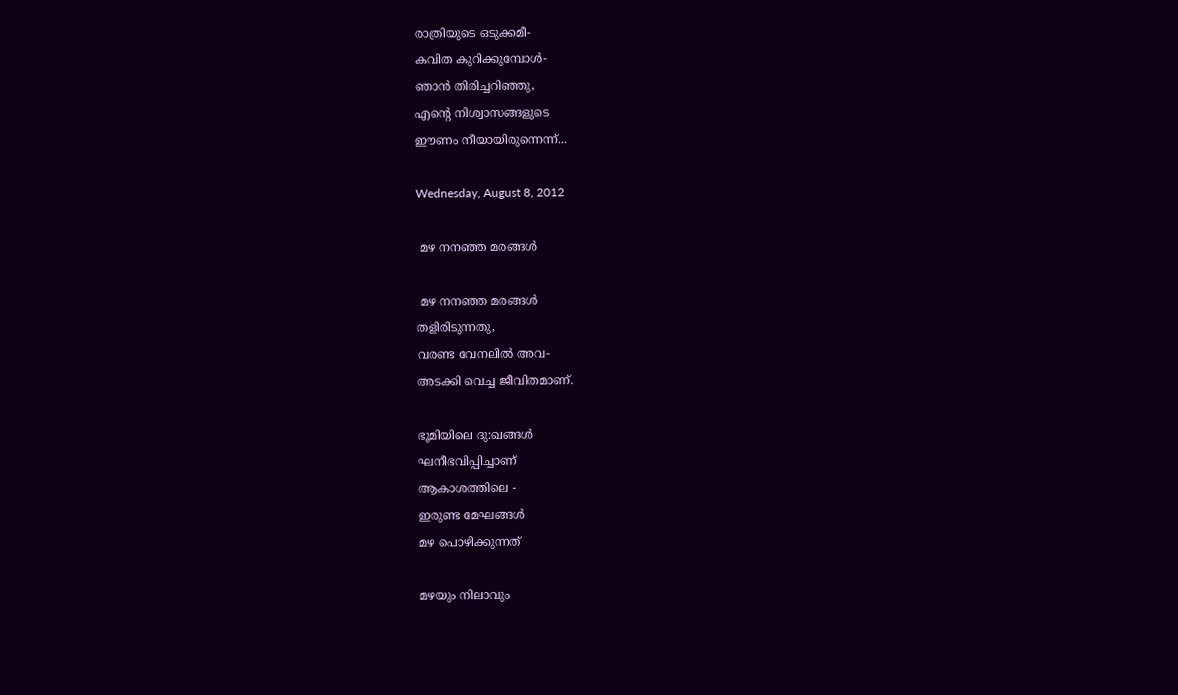രാത്രിയുടെ ഒടുക്കമീ-
കവിത കുറിക്കുമ്പോള്‍-
ഞാന്‍ തിരിച്ചറിഞ്ഞു,
എന്‍റെ നിശ്വാസങ്ങളുടെ
ഈണം നീയായിരുന്നെന്ന്...

Wednesday, August 8, 2012

 മഴ നനഞ്ഞ മരങ്ങള്‍

 മഴ നനഞ്ഞ മരങ്ങള്‍
തളിരിടുന്നതു,
വരണ്ട വേനലില്‍ അവ-
അടക്കി വെച്ച ജീവിതമാണ്.

ഭൂമിയിലെ ദു:ഖങ്ങള്‍
ഘനീഭവിപ്പിച്ചാണ്
ആകാശത്തിലെ -
ഇരുണ്ട മേഘങ്ങള്‍
മഴ പൊഴിക്കുന്നത്

മഴയും നിലാവും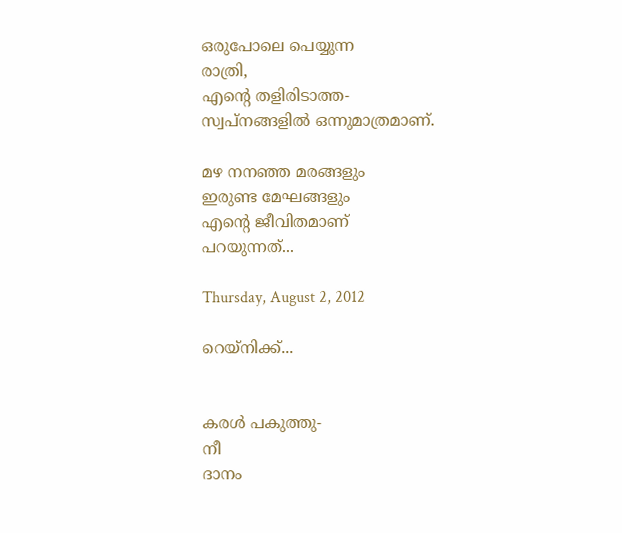ഒരുപോലെ പെയ്യുന്ന
രാത്രി,
എന്‍റെ തളിരിടാത്ത-
സ്വപ്നങ്ങളില്‍ ഒന്നുമാത്രമാണ്.

മഴ നനഞ്ഞ മരങ്ങളും
ഇരുണ്ട മേഘങ്ങളും
എന്‍റെ ജീവിതമാണ്
പറയുന്നത്...

Thursday, August 2, 2012

റെയ്നിക്ക്...


കരള്‍ പകുത്തു-
നീ
ദാനം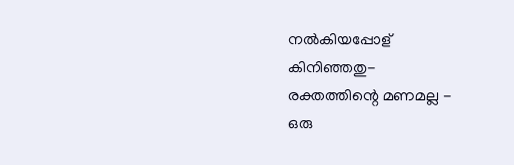നല്‍കിയപ്പോള്
കിനിഞ്ഞതു-
രക്തത്തിന്റെ മണമല്ല -
ഒരു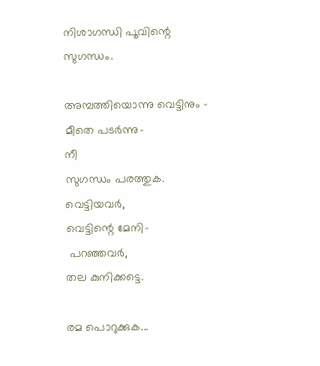നിശാഗന്ധി പൂവിന്റെ
സുഗന്ധം.

അമ്പത്തിയൊന്നു വെട്ടിനും -
മീതെ പടര്‍ന്നു-
നീ
സുഗന്ധം പരത്തുക.
വെട്ടിയവര്‍,
വെട്ടിന്റെ മേനി-
 പറഞ്ഞവര്‍,
തല കുനിക്കട്ടെ.

രമ‍ പൊറുക്കുക...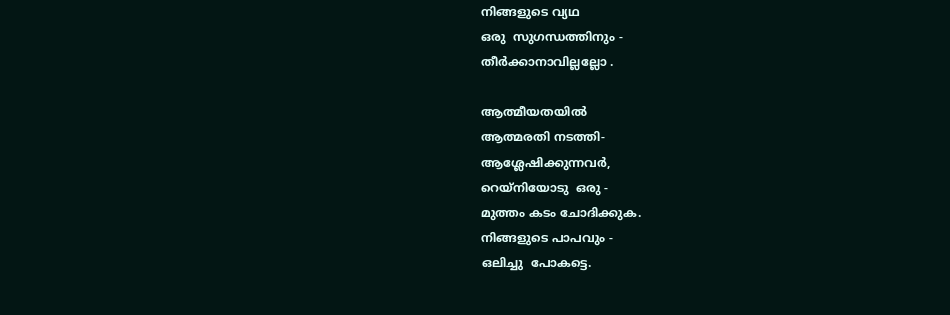നിങ്ങളുടെ വ്യഥ
ഒരു  സുഗന്ധത്തിനും -
തീര്‍ക്കാനാവില്ലല്ലോ .

ആത്മീയതയില്‍
ആത്മരതി നടത്തി-
ആശ്ലേഷിക്കുന്നവര്‍,
റെയ്നിയോടു  ഒരു -
മുത്തം കടം ചോദിക്കുക.
നിങ്ങളുടെ പാപവും -
ഒലിച്ചു  പോകട്ടെ.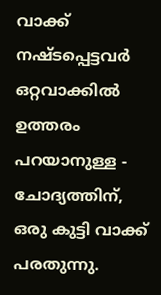വാക്ക് നഷ്ടപ്പെട്ടവർ ഒറ്റവാക്കിൽ ഉത്തരം പറയാനുള്ള - ചോദ്യത്തിന്, ഒരു കുട്ടി വാക്ക് പരതുന്നു.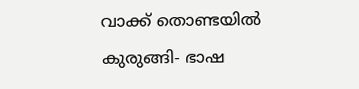വാക്ക് തൊണ്ടയിൽ കുരുങ്ങി- ഭാഷ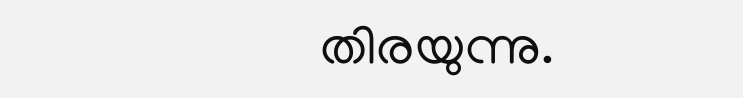തിരയുന്നു.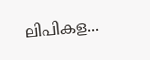ലിപികള...